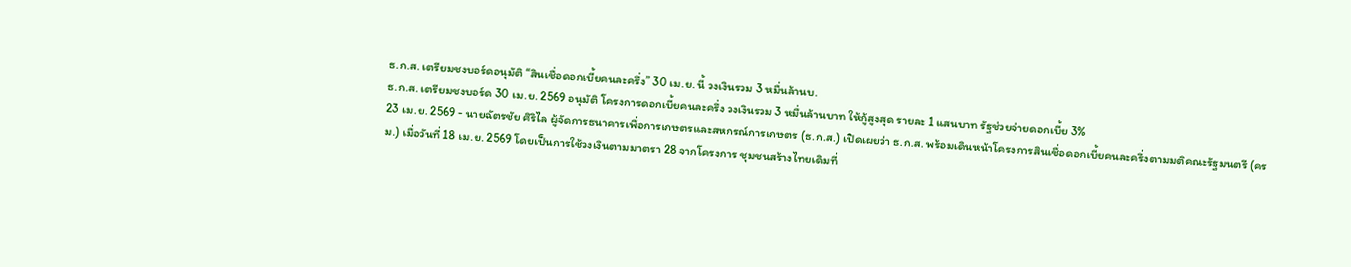ธ.ก.ส. เตรียมชงบอร์ดอนุมัติ “สินเชื่อดอกเบี้ยคนละครึ่ง” 30 เม.ย. นี้ วงเงินรวม 3 หมื่นล้านบ.
ธ.ก.ส. เตรียมชงบอร์ด 30 เม.ย. 2569 อนุมัติ โครงการดอกเบี้ยคนละครึ่ง วงเงินรวม 3 หมื่นล้านบาท ให้กู้สูงสุด รายละ 1 แสนบาท รัฐช่วยจ่ายดอกเบี้ย 3%
23 เม.ย. 2569 - นายฉัตรชัย ศิริไล ผู้จัดการธนาคารเพื่อการเกษตรและสหกรณ์การเกษตร (ธ.ก.ส.) เปิดเผยว่า ธ.ก.ส. พร้อมเดินหน้าโครงการสินเชื่อดอกเบี้ยคนละครึ่งตามมติคณะรัฐมนตรี (ครม.) เมื่อวันที่ 18 เม.ย. 2569 โดยเป็นการใช้วงเงินตามมาตรา 28 จากโครงการ ชุมชนสร้างไทยเดิมที่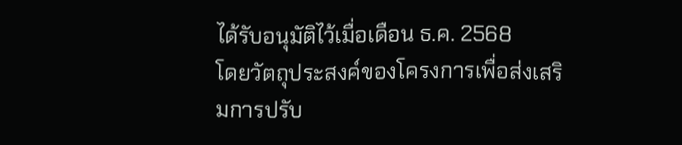ได้รับอนุมัติไว้เมื่อเดือน ธ.ค. 2568
โดยวัตถุประสงค์ของโครงการเพื่อส่งเสริมการปรับ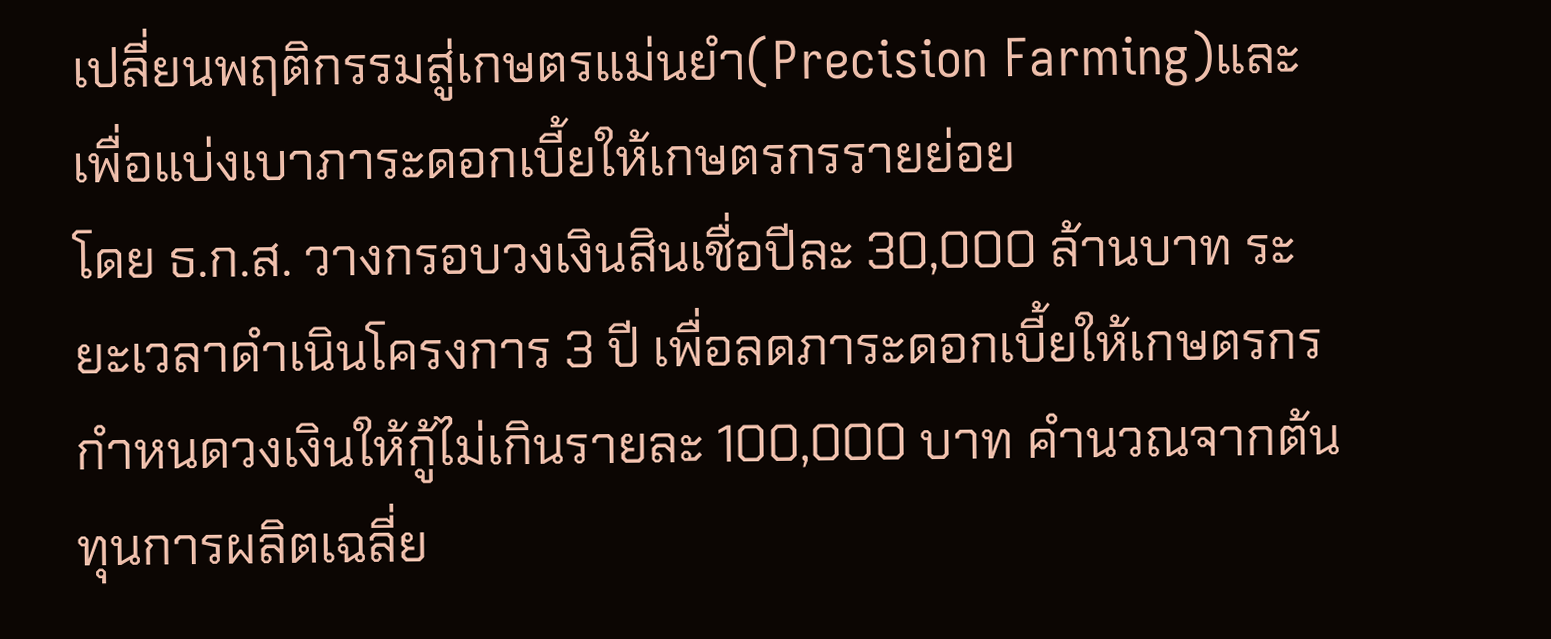เปลี่ยนพฤติกรรมสู่เกษตรแม่นยำ(Precision Farming)และเพื่อแบ่งเบาภาระดอกเบี้ยให้เกษตรกรรายย่อย
โดย ธ.ก.ส. วางกรอบวงเงินสินเชื่อปีละ 30,000 ล้านบาท ระยะเวลาดำเนินโครงการ 3 ปี เพื่อลดภาระดอกเบี้ยให้เกษตรกร กำหนดวงเงินให้กู้ไม่เกินรายละ 100,000 บาท คำนวณจากต้นทุนการผลิตเฉลี่ย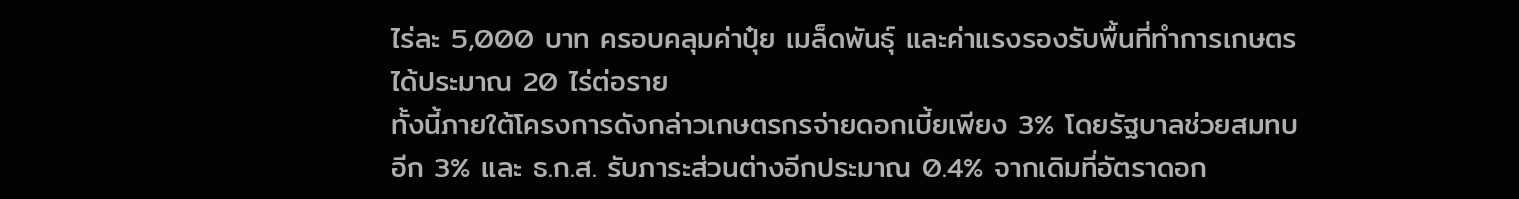ไร่ละ 5,000 บาท ครอบคลุมค่าปุ๋ย เมล็ดพันธุ์ และค่าแรงรองรับพื้นที่ทำการเกษตรได้ประมาณ 20 ไร่ต่อราย
ทั้งนี้ภายใต้โครงการดังกล่าวเกษตรกรจ่ายดอกเบี้ยเพียง 3% โดยรัฐบาลช่วยสมทบอีก 3% และ ธ.ก.ส. รับภาระส่วนต่างอีกประมาณ 0.4% จากเดิมที่อัตราดอก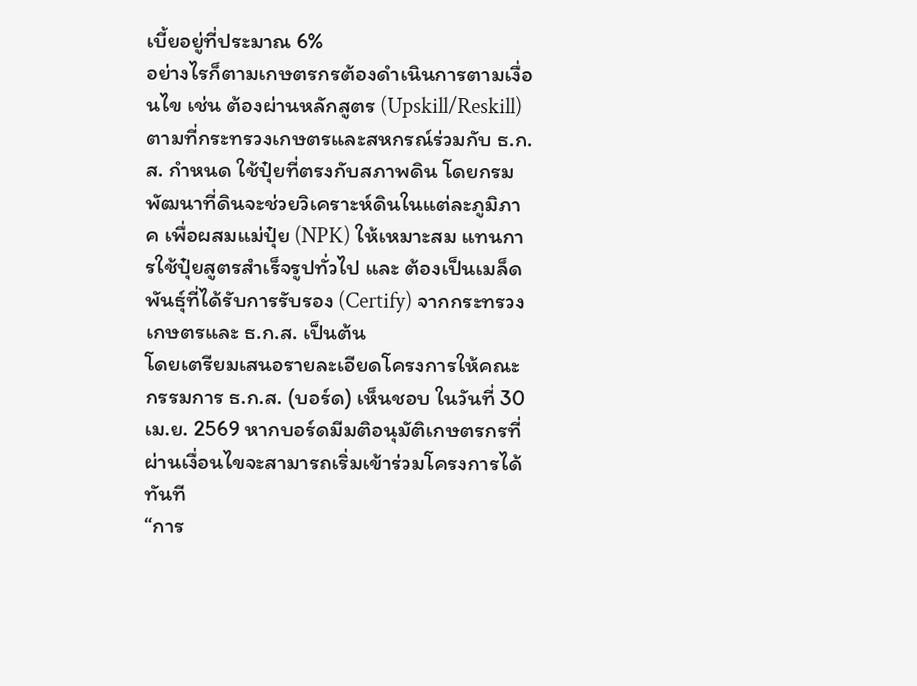เบี้ยอยู่ที่ประมาณ 6%
อย่างไรก็ตามเกษตรกรต้องดำเนินการตามเงื่อนไข เช่น ต้องผ่านหลักสูตร (Upskill/Reskill) ตามที่กระทรวงเกษตรและสหกรณ์ร่วมกับ ธ.ก.ส. กำหนด ใช้ปุ๋ยที่ตรงกับสภาพดิน โดยกรมพัฒนาที่ดินจะช่วยวิเคราะห์ดินในแต่ละภูมิภาค เพื่อผสมแม่ปุ๋ย (NPK) ให้เหมาะสม แทนการใช้ปุ๋ยสูตรสำเร็จรูปทั่วไป และ ต้องเป็นเมล็ดพันธุ์ที่ได้รับการรับรอง (Certify) จากกระทรวงเกษตรและ ธ.ก.ส. เป็นต้น
โดยเตรียมเสนอรายละเอียดโครงการให้คณะกรรมการ ธ.ก.ส. (บอร์ด) เห็นชอบ ในวันที่ 30 เม.ย. 2569 หากบอร์ดมีมติอนุมัติเกษตรกรที่ผ่านเงื่อนไขจะสามารถเริ่มเข้าร่วมโครงการได้ทันที
“การ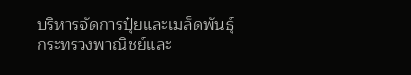บริหารจัดการปุ๋ยและเมล็ดพันธุ์กระทรวงพาณิชย์และ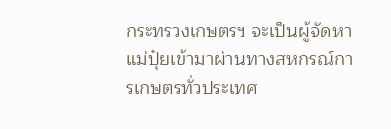กระทรวงเกษตรฯ จะเป็นผู้จัดหาแม่ปุ๋ยเข้ามาผ่านทางสหกรณ์การเกษตรทั่วประเทศ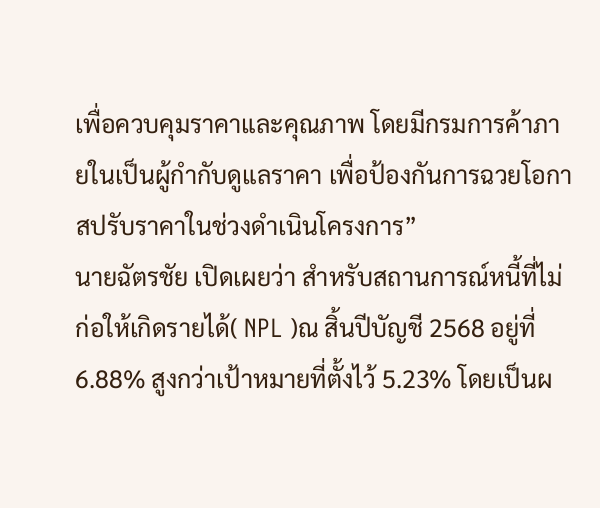เพื่อควบคุมราคาและคุณภาพ โดยมีกรมการค้าภายในเป็นผู้กำกับดูแลราคา เพื่อป้องกันการฉวยโอกาสปรับราคาในช่วงดำเนินโครงการ”
นายฉัตรชัย เปิดเผยว่า สำหรับสถานการณ์หนี้ที่ไม่ก่อให้เกิดรายได้( NPL )ณ สิ้นปีบัญชี 2568 อยู่ที่ 6.88% สูงกว่าเป้าหมายที่ตั้งไว้ 5.23% โดยเป็นผ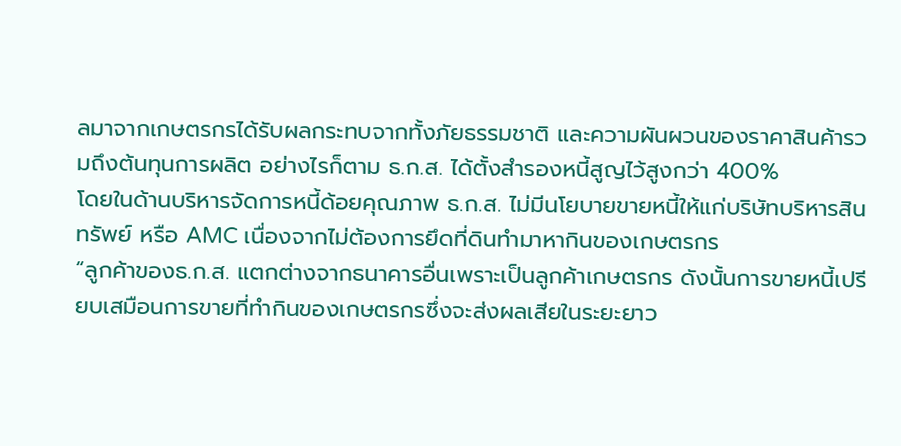ลมาจากเกษตรกรได้รับผลกระทบจากทั้งภัยธรรมชาติ และความผันผวนของราคาสินค้ารวมถึงต้นทุนการผลิต อย่างไรก็ตาม ธ.ก.ส. ได้ตั้งสำรองหนี้สูญไว้สูงกว่า 400%
โดยในด้านบริหารจัดการหนี้ด้อยคุณภาพ ธ.ก.ส. ไม่มีนโยบายขายหนี้ให้แก่บริษัทบริหารสินทรัพย์ หรือ AMC เนื่องจากไม่ต้องการยึดที่ดินทำมาหากินของเกษตรกร
“ลูกค้าของธ.ก.ส. แตกต่างจากธนาคารอื่นเพราะเป็นลูกค้าเกษตรกร ดังนั้นการขายหนี้เปรียบเสมือนการขายที่ทำกินของเกษตรกรซึ่งจะส่งผลเสียในระยะยาว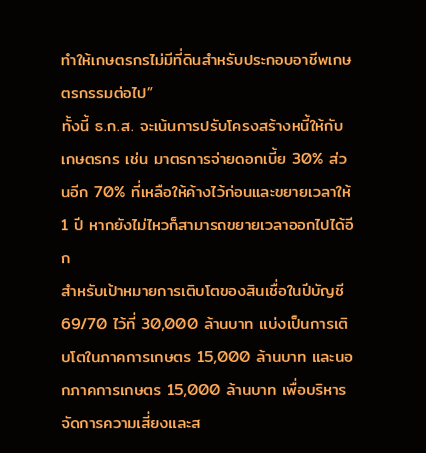ทำให้เกษตรกรไม่มีที่ดินสำหรับประกอบอาชีพเกษตรกรรมต่อไป”
ทั้งนี้ ธ.ก.ส. จะเน้นการปรับโครงสร้างหนี้ให้กับเกษตรกร เช่น มาตรการจ่ายดอกเบี้ย 30% ส่วนอีก 70% ที่เหลือให้ค้างไว้ก่อนและขยายเวลาให้ 1 ปี หากยังไม่ไหวก็สามารถขยายเวลาออกไปได้อีก
สำหรับเป้าหมายการเติบโตของสินเชื่อในปีบัญชี 69/70 ไว้ที่ 30,000 ล้านบาท แบ่งเป็นการเติบโตในภาคการเกษตร 15,000 ล้านบาท และนอกภาคการเกษตร 15,000 ล้านบาท เพื่อบริหารจัดการความเสี่ยงและส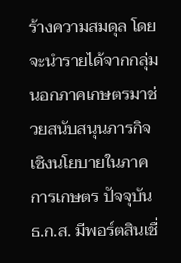ร้างความสมดุล โดยจะนำรายได้จากกลุ่มนอกภาคเกษตรมาช่วยสนับสนุนภารกิจเชิงนโยบายในภาคการเกษตร ปัจจุบัน ธ.ก.ส. มีพอร์ตสินเชื่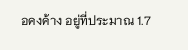อคงค้าง อยู่ที่ประมาณ 1.7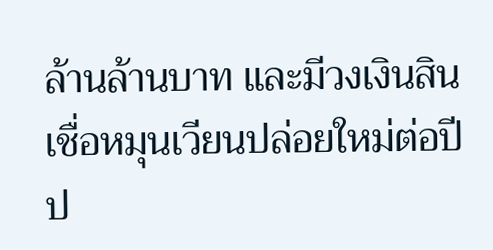ล้านล้านบาท และมีวงเงินสินเชื่อหมุนเวียนปล่อยใหม่ต่อปีป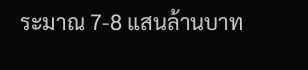ระมาณ 7-8 แสนล้านบาท